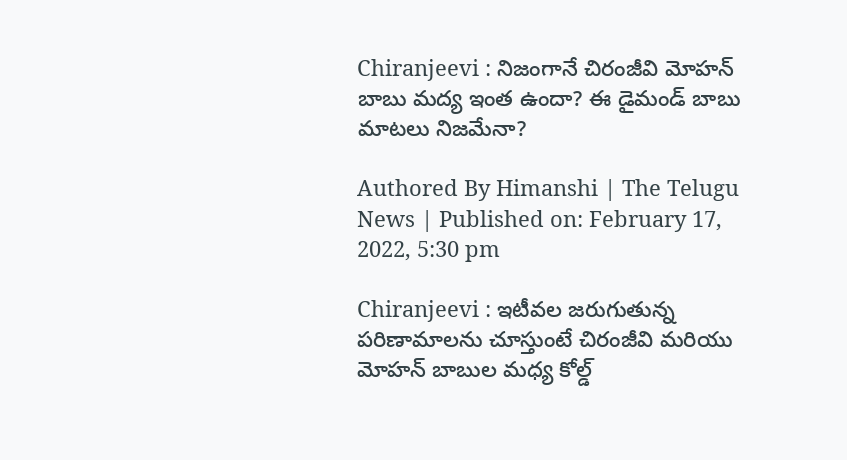Chiranjeevi : నిజంగానే చిరంజీవి మోహన్‌ బాబు మద్య ఇంత ఉందా? ఈ డైమండ్ బాబు మాటలు నిజమేనా?

Authored By Himanshi | The Telugu News | Published on: February 17, 2022, 5:30 pm

Chiranjeevi : ఇటీవల జరుగుతున్న పరిణామాలను చూస్తుంటే చిరంజీవి మరియు మోహన్ బాబుల మధ్య కోల్డ్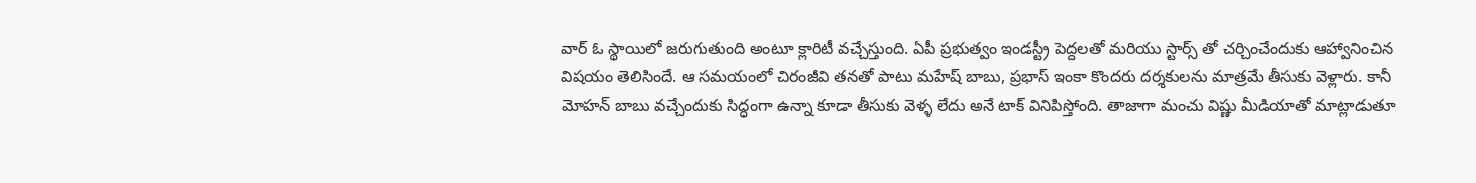వార్‌ ఓ స్థాయిలో జరుగుతుంది అంటూ క్లారిటీ వచ్చేస్తుంది. ఏపీ ప్రభుత్వం ఇండస్ట్రీ పెద్దలతో మరియు స్టార్స్ తో చర్చించేందుకు ఆహ్వానించిన విషయం తెలిసిందే. ఆ సమయంలో చిరంజీవి తనతో పాటు మహేష్ బాబు, ప్రభాస్ ఇంకా కొందరు దర్శకులను మాత్రమే తీసుకు వెళ్లారు. కానీ మోహన్‌ బాబు వచ్చేందుకు సిద్ధంగా ఉన్నా కూడా తీసుకు వెళ్ళ లేదు అనే టాక్ వినిపిస్తోంది. తాజాగా మంచు విష్ణు మీడియాతో మాట్లాడుతూ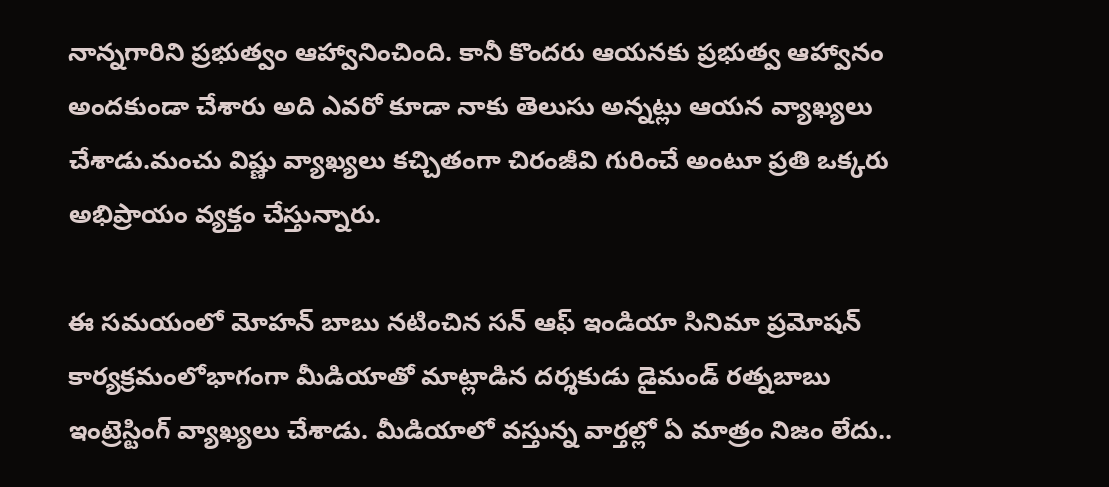నాన్నగారిని ప్రభుత్వం ఆహ్వానించింది. కానీ కొందరు ఆయనకు ప్రభుత్వ ఆహ్వానం అందకుండా చేశారు అది ఎవరో కూడా నాకు తెలుసు అన్నట్లు ఆయన వ్యాఖ్యలు చేశాడు.మంచు విష్ణు వ్యాఖ్యలు కచ్చితంగా చిరంజీవి గురించే అంటూ ప్రతి ఒక్కరు అభిప్రాయం వ్యక్తం చేస్తున్నారు.

ఈ సమయంలో మోహన్ బాబు నటించిన సన్ ఆఫ్ ఇండియా సినిమా ప్రమోషన్ కార్యక్రమంలోభాగంగా మీడియాతో మాట్లాడిన దర్శకుడు డైమండ్ రత్నబాబు ఇంట్రెస్టింగ్ వ్యాఖ్యలు చేశాడు. మీడియాలో వస్తున్న వార్తల్లో ఏ మాత్రం నిజం లేదు..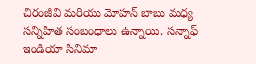చిరంజీవి మరియు మోహన్ బాబు మధ్య సన్నిహిత సంబంధాలు ఉన్నాయి. సన్నాఫ్‌ ఇండియా సినిమా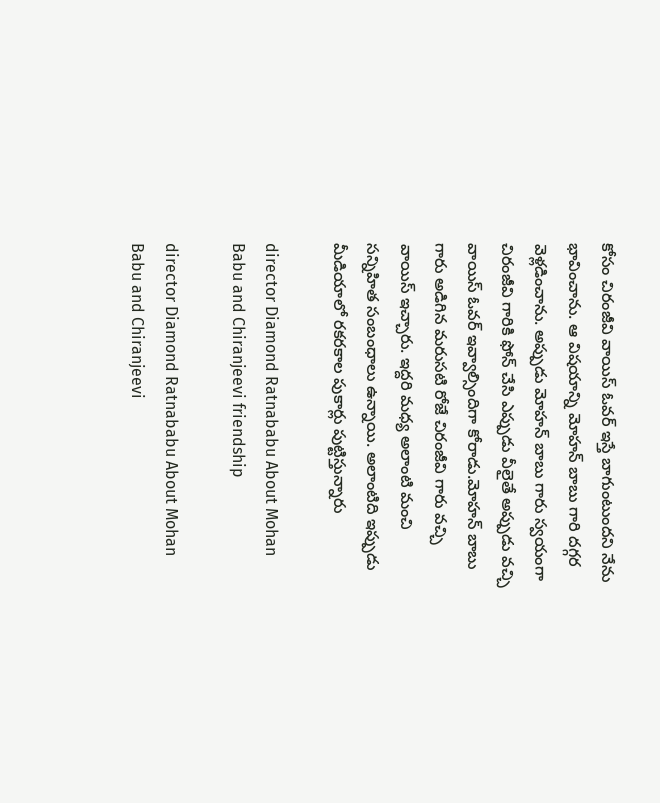కోసం చిరంజీవి వాయిస్ ఓవర్ ఇస్తే బాగుంటుందని నేను భావించాను. ఆ విషయాన్ని మోహన్ బాబు గారి దగ్గర వెళ్లడించాను. అప్పుడు మోహన్‌ బాబు గారు స్వయంగా చిరంజీవి గారికి ఫోన్ చేసి ఎప్పుడు వీలైతే అప్పుడు వచ్చి వాయిస్ ఓవర్ ఇవ్వాల్సిందిగా కోరాడు.మోహన్ బాబు గారు అడిగిన మరుసటి రోజే చిరంజీవి గారు వచ్చి వాయిస్ ఇచ్చారు. ఇద్దరి మధ్య అలాంటి మంచి సన్నిహిత సంబంధాలు ఉన్నాయి. అలాంటిది ఇప్పుడు మీడియాలో రకరకాల పుకార్లు పుట్టిస్తున్నారు

director Diamond Ratnababu About Mohan Babu and Chiranjeevi friendship

director Diamond Ratnababu About Mohan Babu and Chiranjeevi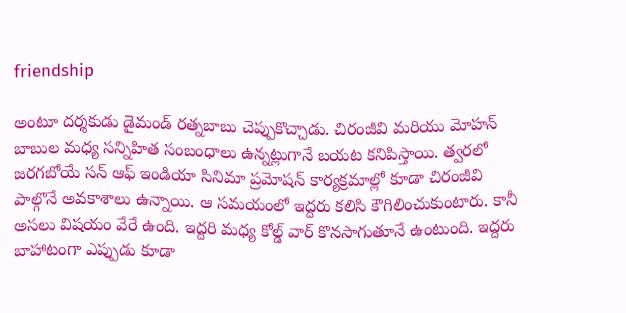friendship

అంటూ దర్శకుడు డైమండ్ రత్నబాబు చెప్పుకొచ్చాడు. చిరంజీవి మరియు మోహన్ బాబుల మధ్య సన్నిహిత సంబంధాలు ఉన్నట్లుగానే బయట కనిపిస్తాయి. త్వరలో జరగబోయే సన్ ఆఫ్ ఇండియా సినిమా ప్రమోషన్ కార్యక్రమాల్లో కూడా చిరంజీవి పాల్గొనే అవకాశాలు ఉన్నాయి. ఆ సమయంలో ఇద్దరు కలిసి కౌగిలించుకుంటారు. కానీ అసలు విషయం వేరే ఉంది. ఇద్దరి మధ్య కోల్డ్ వార్ కొనసాగుతూనే ఉంటుంది. ఇద్దరు బాహాటంగా ఎప్పుడు కూడా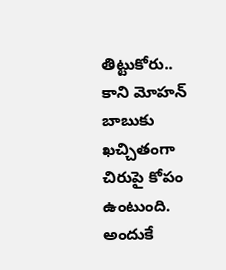తిట్టుకోరు.. కాని మోహన్ బాబుకు ఖచ్చితంగా చిరుపై కోపం ఉంటుంది. అందుకే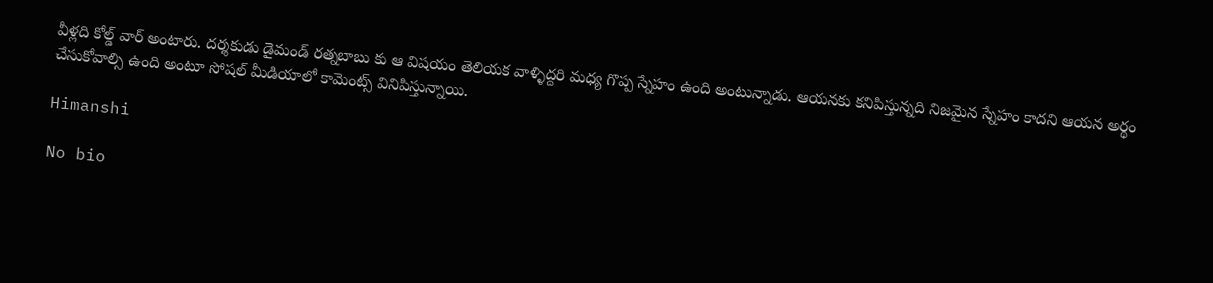వీళ్లది కోల్డ్ వార్‌ అంటారు. దర్శకుడు డైమండ్ రత్నబాబు కు ఆ విషయం తెలియక వాళ్ళిద్దరి మధ్య గొప్ప స్నేహం ఉంది అంటున్నాడు. ఆయనకు కనిపిస్తున్నది నిజమైన స్నేహం కాదని ఆయన అర్థం చేసుకోవాల్సి ఉంది అంటూ సోషల్ మీడియాలో కామెంట్స్ వినిపిస్తున్నాయి.

Himanshi

No bio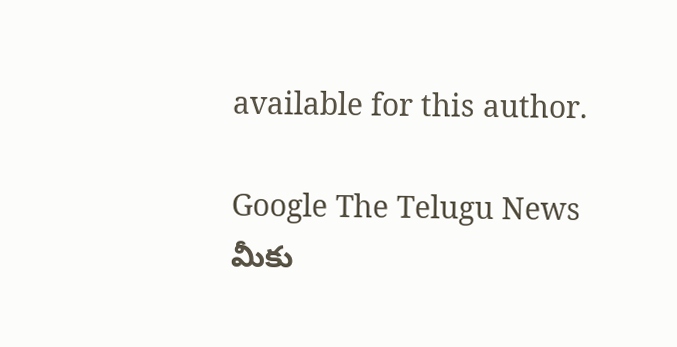available for this author.

Google The Telugu News మీకు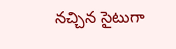నచ్చిన సైటుగా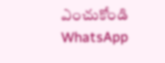ఎంచుకోండి
WhatsApp